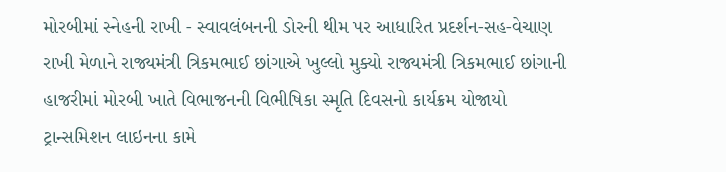મોરબીમાં સ્નેહની રાખી - સ્વાવલંબનની ડોરની થીમ પર આધારિત પ્રદર્શન-સહ-વેચાણ રાખી મેળાને રાજ્યમંત્રી ત્રિકમભાઈ છાંગાએ ખુલ્લો મુક્યો રાજ્યમંત્રી ત્રિકમભાઈ છાંગાની હાજરીમાં મોરબી ખાતે વિભાજનની વિભીષિકા સ્મૃતિ દિવસનો કાર્યક્રમ યોજાયો ટ્રાન્સમિશન લાઇનના કામે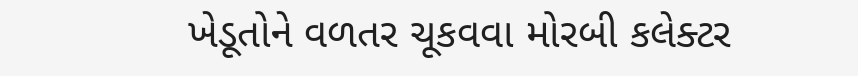ખેડૂતોને વળતર ચૂકવવા મોરબી કલેક્ટર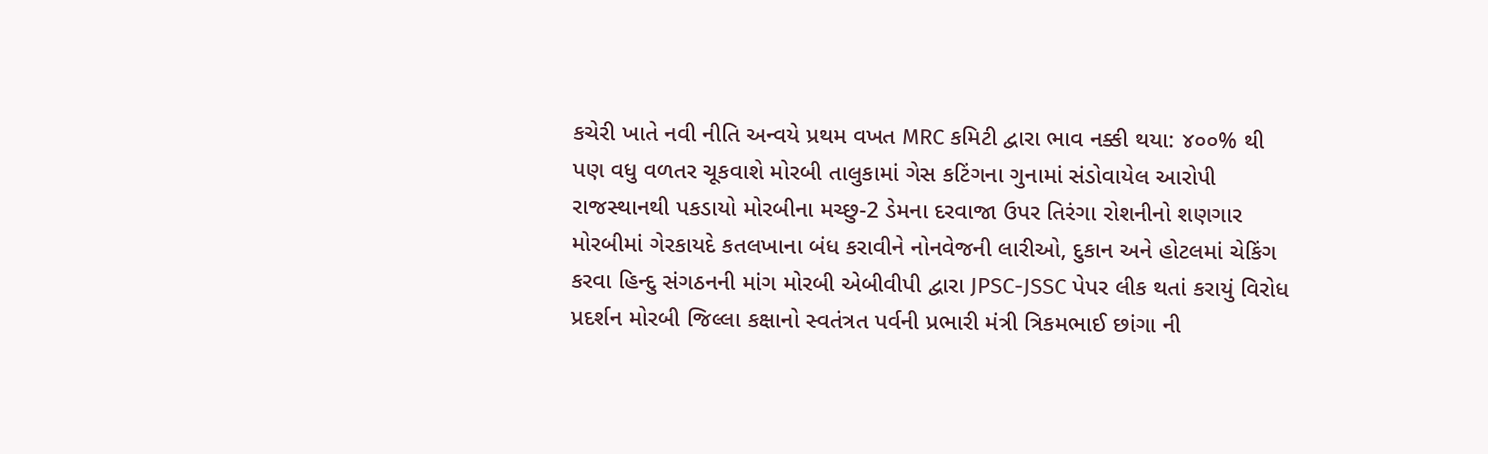કચેરી ખાતે નવી નીતિ અન્વયે પ્રથમ વખત MRC કમિટી દ્વારા ભાવ નક્કી થયા: ૪૦૦% થી પણ વધુ વળતર ચૂકવાશે મોરબી તાલુકામાં ગેસ કટિંગના ગુનામાં સંડોવાયેલ આરોપી રાજસ્થાનથી પકડાયો મોરબીના મચ્છુ-2 ડેમના દરવાજા ઉપર તિરંગા રોશનીનો શણગાર મોરબીમાં ગેરકાયદે કતલખાના બંધ કરાવીને નોનવેજની લારીઓ, દુકાન અને હોટલમાં ચેકિંગ કરવા હિન્દુ સંગઠનની માંગ મોરબી એબીવીપી દ્વારા JPSC-JSSC પેપર લીક થતાં કરાયું વિરોધ પ્રદર્શન મોરબી જિલ્લા કક્ષાનો સ્વતંત્રત પર્વની પ્રભારી મંત્રી ત્રિકમભાઈ છાંગા ની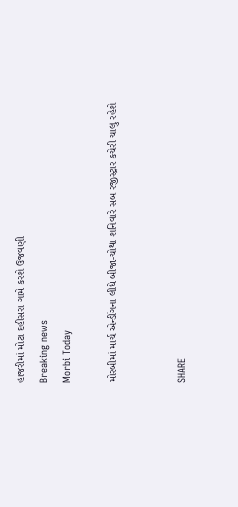હાજરીમાં મોટા દહીસરા ગામે કરશે ઉજવણી
Breaking news
Morbi Today

મોરબીમાં માર્ચ એન્ડીંગના લીધે બીજા-ચોથા શનિવારે સબ રજીસ્ટ્રાર કચેરી ચાલુ રહેશે


SHARE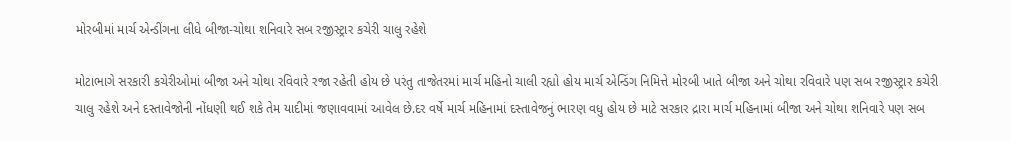મોરબીમાં માર્ચ એન્ડીંગના લીધે બીજા-ચોથા શનિવારે સબ રજીસ્ટ્રાર કચેરી ચાલુ રહેશે

મોટાભાગે સરકારી કચેરીઓમાં બીજા અને ચોથા રવિવારે રજા રહેતી હોય છે પરંતુ તાજેતરમાં માર્ચ મહિનો ચાલી રહ્યો હોય માર્ચ એન્ડિંગ નિમિત્તે મોરબી ખાતે બીજા અને ચોથા રવિવારે પણ સબ રજીસ્ટ્રાર કચેરી ચાલુ રહેશે અને દસ્તાવેજોની નોંધણી થઈ શકે તેમ યાદીમાં જણાવવામાં આવેલ છે.દર વર્ષે માર્ચ મહિનામાં દસ્તાવેજનું ભારણ વધુ હોય છે માટે સરકાર દ્રારા માર્ચ મહિનામાં બીજા અને ચોથા શનિવારે પણ સબ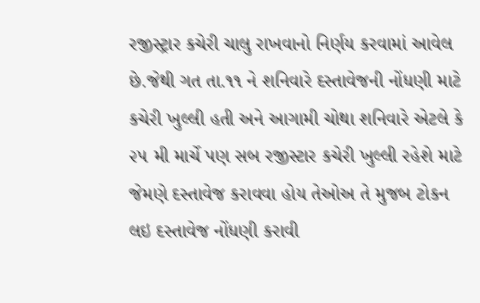રજીસ્ટ્રાર કચેરી ચાલુ રાખવાનો નિર્ણય કરવામાં આવેલ છે.જેથી ગત તા.૧૧ ને શનિવારે દસ્તાવેજની નોંધણી માટે કચેરી ખુલ્લી હતી અને આગામી ચોથા શનિવારે એટલે કે ૨૫ મી માર્ચે પણ સબ રજીસ્ટાર કચેરી ખુલ્લી રહેશે માટે જેમણે દસ્તાવેજ કરાવવા હોય તેઓઅ તે મુજબ ટોકન લઇ દસ્તાવેજ નોંધણી કરાવી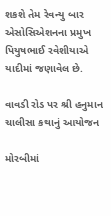શકશે તેમ રેવન્યુ બાર એસોસિએશનના પ્રમુખ પિયુષભાઈ રવેશીયાએ યાદીમાં જણાવેલ છે.

વાવડી રોડ પર શ્રી હનુમાન ચાલીસા કથાનું આયોજન

મોરબીમાં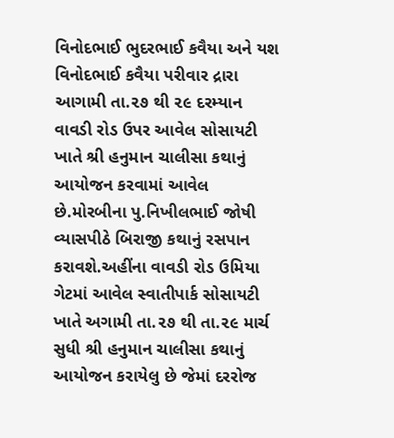વિનોદભાઈ ભુદરભાઈ કવૈયા અને યશ વિનોદભાઈ કવૈયા પરીવાર દ્રારા આગામી તા.૨૭ થી ૨૯ દરમ્યાન વાવડી રોડ ઉપર આવેલ સોસાયટી ખાતે શ્રી હનુમાન ચાલીસા કથાનું આયોજન કરવામાં આવેલ છે.મોરબીના પુ.નિખીલભાઈ જોષી વ્યાસપીઠે બિરાજી કથાનું રસપાન કરાવશે.અહીંના વાવડી રોડ ઉમિયા ગેટમાં આવેલ સ્વાતીપાર્ક સોસાયટી ખાતે અગામી તા.૨૭ થી તા.૨૯ માર્ચ સુધી શ્રી હનુમાન ચાલીસા કથાનું આયોજન કરાયેલુ છે જેમાં દરરોજ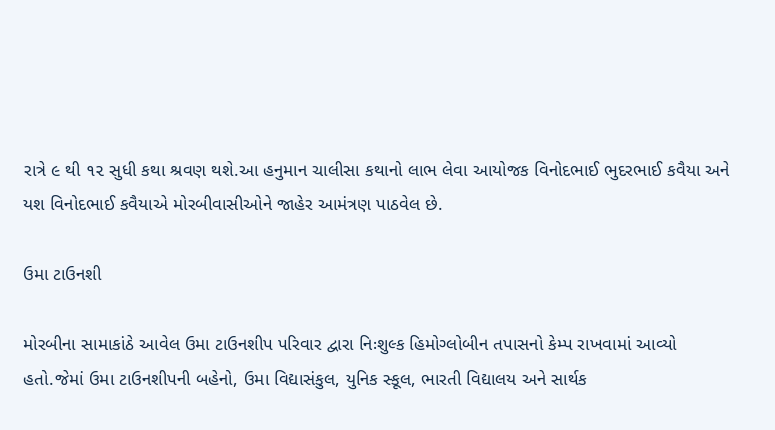રાત્રે ૯ થી ૧૨ સુધી કથા શ્રવણ થશે.આ હનુમાન ચાલીસા કથાનો લાભ લેવા આયોજક વિનોદભાઈ ભુદરભાઈ કવૈયા અને યશ વિનોદભાઈ કવૈયાએ મોરબીવાસીઓને જાહેર આમંત્રણ પાઠવેલ છે.

ઉમા ટાઉનશી

મોરબીના સામાકાંઠે આવેલ ઉમા ટાઉનશીપ પરિવાર દ્વારા નિઃશુલ્ક હિમોગ્લોબીન તપાસનો કેમ્પ રાખવામાં આવ્યો હતો.જેમાં ઉમા ટાઉનશીપની બહેનો, ઉમા વિદ્યાસંકુલ, યુનિક સ્કૂલ, ભારતી વિદ્યાલય અને સાર્થક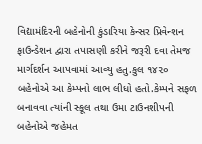વિદ્યામંદિરની બહેનોની કુંડારિયા કેન્સર પ્રિવેન્શન ફાઉન્ડેશન દ્વારા તપાસણી કરીને જરૂરી દવા તેમજ માર્ગદર્શન આપવામાં આવ્યુ હતુ.કુલ ૧૪૨૦ બહેનોએ આ કેમ્પનો લાભ લીધો હતો.કેમ્પને સફળ બનાવવા ત્યાંની સ્કૂલ તથા ઉમા ટાઉનશીપની બહેનોએ જહેમત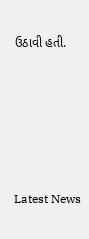ઉઠાવી હતી.






Latest News